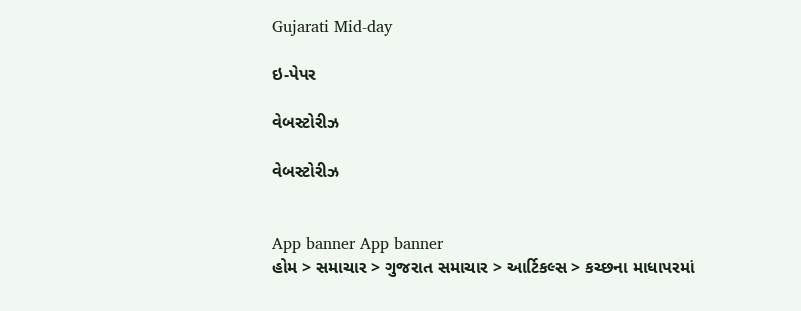Gujarati Mid-day

ઇ-પેપર

વેબસ્ટોરીઝ

વેબસ્ટોરીઝ


App banner App banner
હોમ > સમાચાર > ગુજરાત સમાચાર > આર્ટિકલ્સ > કચ્છના માધાપરમાં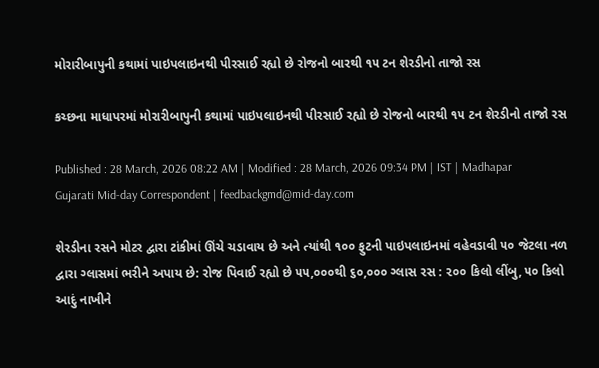મોરારીબાપુની કથામાં પાઇપલાઇનથી પીરસાઈ રહ્યો છે રોજનો બારથી ૧૫ ટન શેરડીનો તાજો રસ

કચ્છના માધાપરમાં મોરારીબાપુની કથામાં પાઇપલાઇનથી પીરસાઈ રહ્યો છે રોજનો બારથી ૧૫ ટન શેરડીનો તાજો રસ

Published : 28 March, 2026 08:22 AM | Modified : 28 March, 2026 09:34 PM | IST | Madhapar
Gujarati Mid-day Correspondent | feedbackgmd@mid-day.com

શેરડીના રસને મોટર દ્વારા ટાંકીમાં ઊંચે ચડાવાય છે અને ત્યાંથી ૧૦૦ ફુટની પાઇપલાઇનમાં વહેવડાવી ૫૦ જેટલા નળ દ્વારા ગ્લાસમાં ભરીને અપાય છે: રોજ પિવાઈ રહ્યો છે ૫૫,૦૦૦થી ૬૦,૦૦૦ ગ્લાસ રસ : ૨૦૦ કિલો લીંબુ, ૫૦ કિલો આદું નાખીને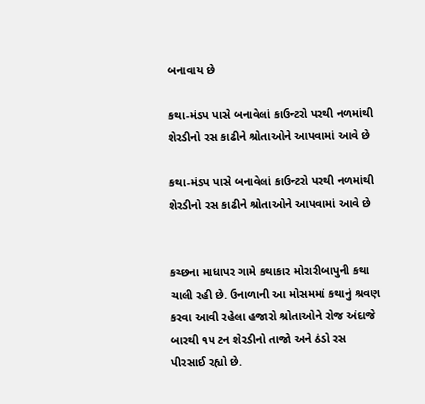બનાવાય છે

કથા-મંડપ પાસે બનાવેલાં કાઉન્ટરો પરથી નળમાંથી શેરડીનો રસ કાઢીને શ્રોતાઓને આપવામાં આવે છે

કથા-મંડપ પાસે બનાવેલાં કાઉન્ટરો પરથી નળમાંથી શેરડીનો રસ કાઢીને શ્રોતાઓને આપવામાં આવે છે


કચ્છના માધાપર ગામે કથાકાર મોરારીબાપુની કથા ચાલી રહી છે. ઉનાળાની આ મોસમમાં કથાનું શ્રવણ કરવા આવી રહેલા હજારો શ્રોતાઓને રોજ અંદાજે બારથી ૧૫ ટન શેરડીનો તાજો અને ઠંડો રસ પીરસાઈ રહ્યો છે.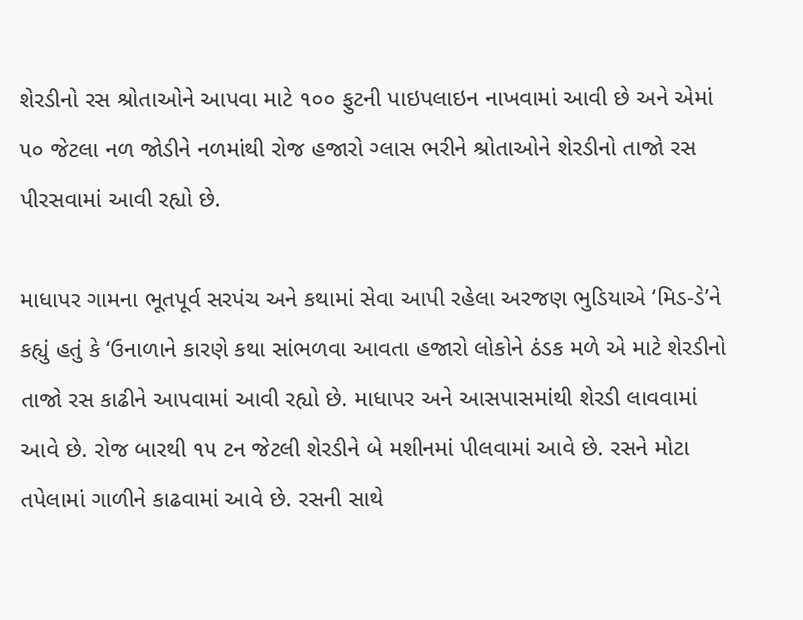શેરડીનો રસ શ્રોતાઓને આપવા માટે ૧૦૦ ફુટની પાઇપલાઇન નાખવામાં આવી છે અને એમાં ૫૦ જેટલા નળ જોડીને નળમાંથી રોજ હજારો ગ્લાસ ભરીને શ્રોતાઓને શેરડીનો તાજો રસ પીરસવામાં આવી રહ્યો છે.

માધાપર ગામના ભૂતપૂર્વ સરપંચ અને કથામાં સેવા આપી રહેલા અરજણ ભુડિયાએ ‘મિડ-ડે’ને કહ્યું હતું કે ‘ઉનાળાને કારણે કથા સાંભળવા આવતા હજારો લોકોને ઠંડક મળે એ માટે શેરડીનો તાજો રસ કાઢીને આપવામાં આવી રહ્યો છે. માધાપર અને આસપાસમાંથી શેરડી લાવવામાં આવે છે. રોજ બારથી ૧૫ ટન જેટલી શેરડીને બે મશીનમાં પીલવામાં આવે છે. રસને મોટા તપેલામાં ગાળીને કાઢવામાં આવે છે. રસની સાથે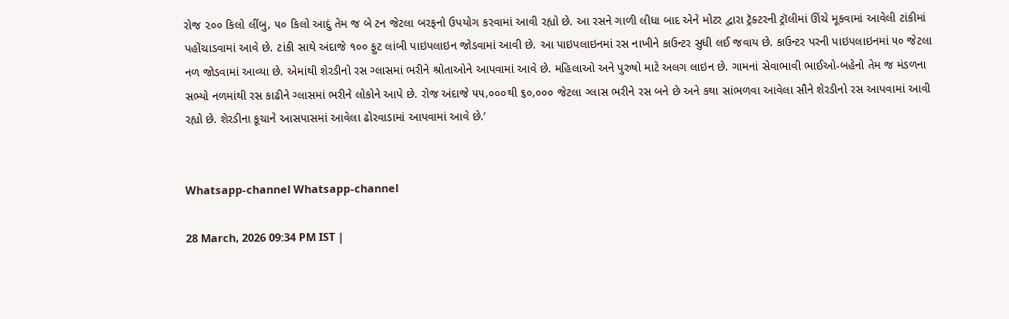રોજ ૨૦૦ કિલો લીંબુ, ૫૦ કિલો આદું તેમ જ બે ટન જેટલા બરફનો ઉપયોગ કરવામાં આવી રહ્યો છે. આ રસને ગાળી લીધા બાદ એને મોટર દ્વારા ટ્રૅક્ટરની ટ્રૉલીમાં ઊંચે મૂકવામાં આવેલી ટાંકીમાં પહોંચાડવામાં આવે છે. ટાંકી સાથે અંદાજે ૧૦૦ ફુટ લાંબી પાઇપલાઇન જોડવામાં આવી છે. આ પાઇપલાઇનમાં રસ નાખીને કાઉન્ટર સુધી લઈ જવાય છે. કાઉન્ટર પરની પાઇપલાઇનમાં ૫૦ જેટલા નળ જોડવામાં આવ્યા છે. એમાંથી શેરડીનો રસ ગ્લાસમાં ભરીને શ્રોતાઓને આપવામાં આવે છે. મહિલાઓ અને પુરુષો માટે અલગ લાઇન છે. ગામનાં સેવાભાવી ભાઈઓ-બહેનો તેમ જ મંડળના સભ્યો નળમાંથી રસ કાઢીને ગ્લાસમાં ભરીને લોકોને આપે છે. રોજ અંદાજે ૫૫,૦૦૦થી ૬૦,૦૦૦ જેટલા ગ્લાસ ભરીને રસ બને છે અને કથા સાંભળવા આવેલા સૌને શેરડીનો રસ આપવામાં આવી રહ્યો છે. શેરડીના કૂચાને આસપાસમાં આવેલા ઢોરવાડામાં આપવામાં આવે છે.’


Whatsapp-channel Whatsapp-channel

28 March, 2026 09:34 PM IST |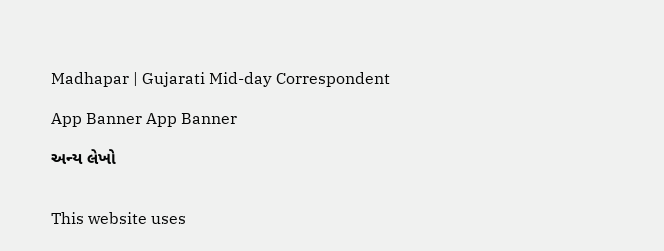Madhapar | Gujarati Mid-day Correspondent

App Banner App Banner

અન્ય લેખો


This website uses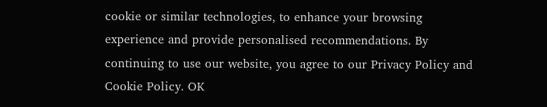cookie or similar technologies, to enhance your browsing experience and provide personalised recommendations. By continuing to use our website, you agree to our Privacy Policy and Cookie Policy. OK